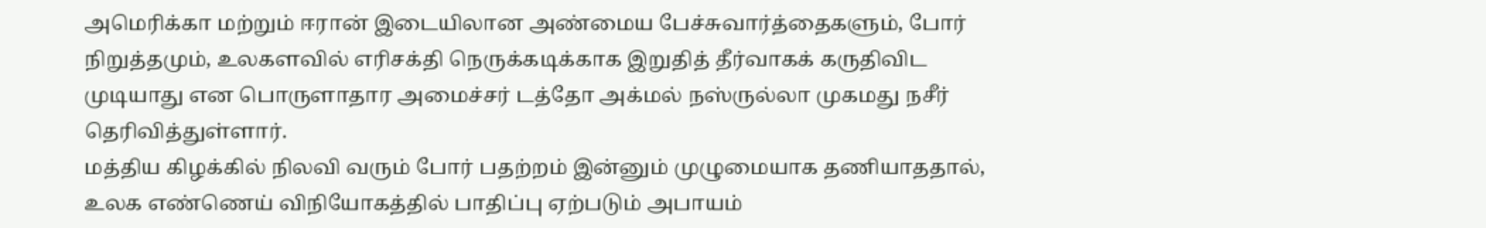அமெரிக்கா மற்றும் ஈரான் இடையிலான அண்மைய பேச்சுவார்த்தைகளும், போர் நிறுத்தமும், உலகளவில் எரிசக்தி நெருக்கடிக்காக இறுதித் தீர்வாகக் கருதிவிட முடியாது என பொருளாதார அமைச்சர் டத்தோ அக்மல் நஸ்ருல்லா முகமது நசீர் தெரிவித்துள்ளார்.
மத்திய கிழக்கில் நிலவி வரும் போர் பதற்றம் இன்னும் முழுமையாக தணியாததால், உலக எண்ணெய் விநியோகத்தில் பாதிப்பு ஏற்படும் அபாயம்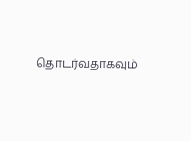தொடர்வதாகவும்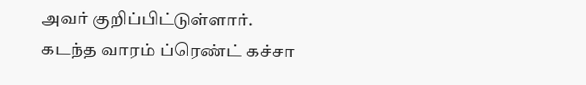அவர் குறிப்பிட்டுள்ளார்.
கடந்த வாரம் ப்ரெண்ட் கச்சா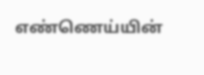எண்ணெய்யின்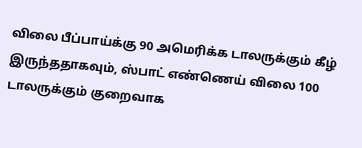விலை பீப்பாய்க்கு 90 அமெரிக்க டாலருக்கும் கீழ் இருந்ததாகவும், ஸ்பாட் எண்ணெய் விலை 100 டாலருக்கும் குறைவாக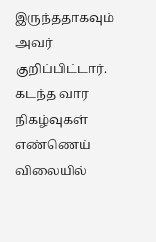இருந்ததாகவும் அவர் குறிப்பிட்டார்.
கடந்த வார நிகழ்வுகள் எண்ணெய் விலையில்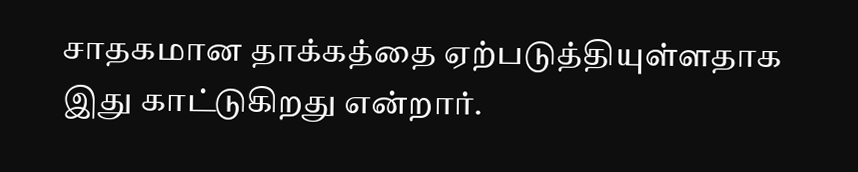சாதகமான தாக்கத்தை ஏற்படுத்தியுள்ளதாக இது காட்டுகிறது என்றார்.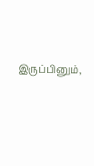இருப்பினும்,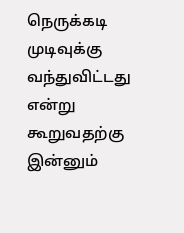நெருக்கடி முடிவுக்கு வந்துவிட்டது என்று கூறுவதற்கு இன்னும்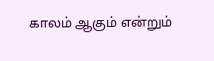காலம் ஆகும் என்றும்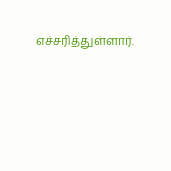எச்சரித்துள்ளார்.